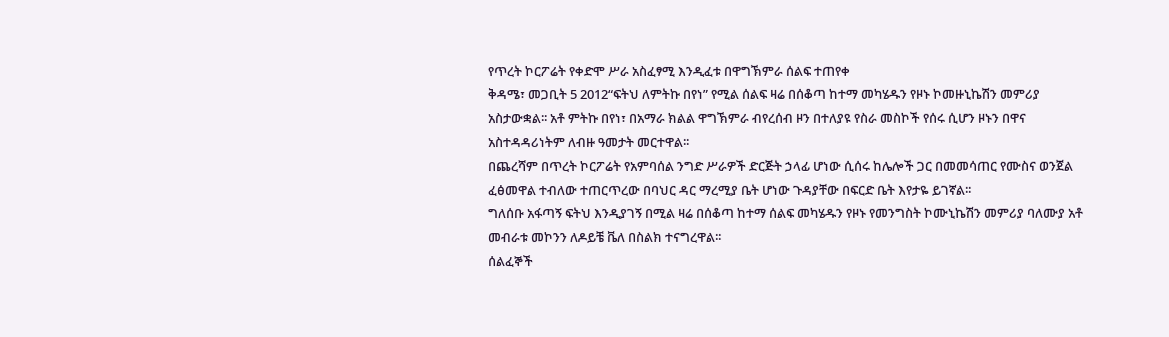የጥረት ኮርፖሬት የቀድሞ ሥራ አስፈፃሚ እንዲፈቱ በዋግኽምራ ሰልፍ ተጠየቀ
ቅዳሜ፣ መጋቢት 5 2012“ፍትህ ለምትኩ በየነ” የሚል ሰልፍ ዛሬ በሰቆጣ ከተማ መካሄዱን የዞኑ ኮመዙኒኬሽን መምሪያ አስታውቋል፡፡ አቶ ምትኩ በየነ፣ በአማራ ክልል ዋግኽምራ ብየረሰብ ዞን በተለያዩ የስራ መስኮች የሰሩ ሲሆን ዞኑን በዋና አስተዳዳሪነትም ለብዙ ዓመታት መርተዋል፡፡
በጨረሻም በጥረት ኮርፖሬት የአምባሰል ንግድ ሥራዎች ድርጅት ኃላፊ ሆነው ሲሰሩ ከሌሎች ጋር በመመሳጠር የሙስና ወንጀል ፈፅመዋል ተብለው ተጠርጥረው በባህር ዳር ማረሚያ ቤት ሆነው ጉዳያቸው በፍርድ ቤት እየታዬ ይገኛል፡፡
ግለሰቡ አፋጣኝ ፍትህ እንዲያገኝ በሚል ዛሬ በሰቆጣ ከተማ ሰልፍ መካሄዱን የዞኑ የመንግስት ኮሙኒኬሽን መምሪያ ባለሙያ አቶ መብራቱ መኮንን ለዶይቼ ቬለ በስልክ ተናግረዋል፡፡
ሰልፈኞች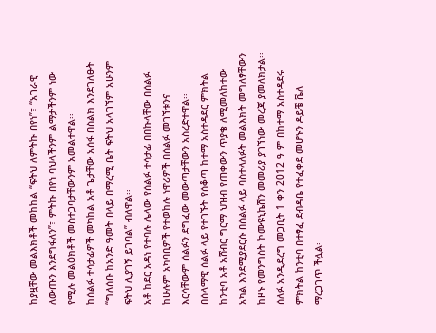ከያዟቸው መልእክቶች መከከል “ፍትህ ለምትኩ በየነ”፣ “አገራዊ ለውጡን እንደግፋለን”፣ ምትኩ በየነ ባህላችንም ልማታችንም ነው የሚሉ መልዕክቶች መስተጋባታቸውንም አመልተዋል፡፡
ከሰልፉ ተሳታፊዎች መካከል አቶ ጌታቸው አሰፋ በስልክ እንደገለፁት “ግለሰቡ ከአንድ ዓመት በላይ በማረሚ ቤት ፍትህ አላገኘም አሁንም ፍትህ ሊያገኝ ይገባል” ብለዋል፡፡
አቶ ከደር አዳነ የተባሉ ሌላው የሰልፉ ተሳታፊ በበኩላቸው በሰልፉ ከሁሉም አካባቢዎች የተወከሉ ነዋሪዎች በሰልፉ መገኘቱንና እርሳቸውም ሰልፉን ደግፈው መውጣታቸውን አስረድተዋል፡፡
በሰላማዊ ሰልፉ ላይ የተገኙት የሰቆጣ ከተማ አስተዳደር ምክትል ከንቲባ አቶ አሸብር ግርማ ህዝብ የጠቀውን ጥያቄ ለሚመለከተው አካል እንደሚያደርሱ በሰልፉ ላይ ባስተላለፉት መልእክት መግለፃቸውን ከዞኑ የመንግስት ኮሙዩኒኬሽን መመሪያ ያገኘነው መረጃ ያመለክታል፡፡ሰለፉ አንዲደረግ መጋቢት 1 ቀን 2012 ዓ ም በከተማ አስተዳደሩ ምክትል ከንቲባ በተፃፈ ደብዳቤ የተፈቀደ መሆኑን ዶይቼ ቬለ ማረጋገጥ ችሏል፡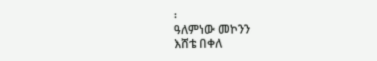፡
ዓለምነው መኮንን
እሸቴ በቀለ